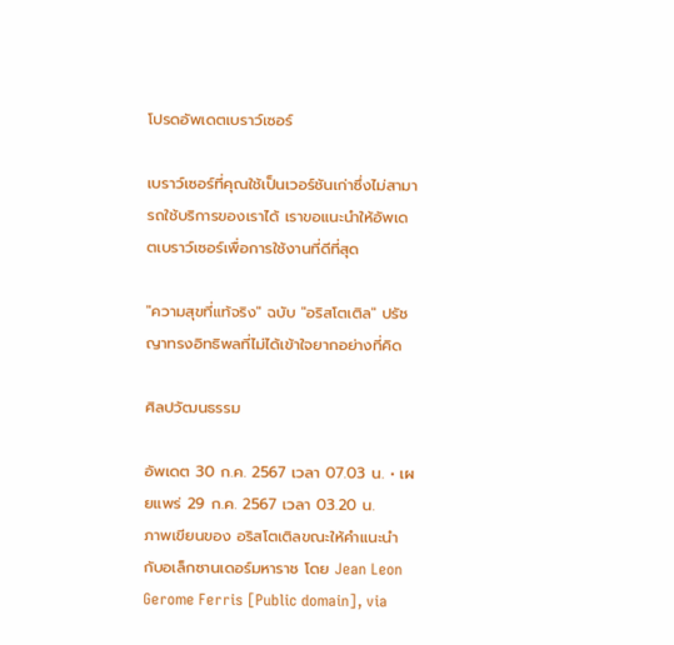โปรดอัพเดตเบราว์เซอร์

เบราว์เซอร์ที่คุณใช้เป็นเวอร์ชันเก่าซึ่งไม่สามารถใช้บริการของเราได้ เราขอแนะนำให้อัพเดตเบราว์เซอร์เพื่อการใช้งานที่ดีที่สุด

"ความสุขที่แท้จริง" ฉบับ "อริสโตเติล" ปรัชญาทรงอิทธิพลที่ไม่ได้เข้าใจยากอย่างที่คิด

ศิลปวัฒนธรรม

อัพเดต 30 ก.ค. 2567 เวลา 07.03 น. • เผยแพร่ 29 ก.ค. 2567 เวลา 03.20 น.
ภาพเขียนของ อริสโตเติลขณะให้คำแนะนำกับอเล็กซานเดอร์มหาราช โดย Jean Leon Gerome Ferris [Public domain], via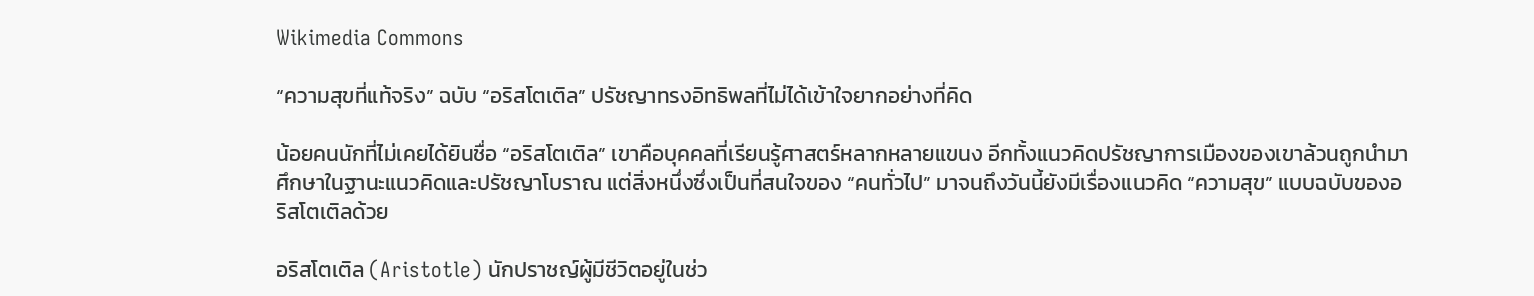Wikimedia Commons

“ความสุขที่แท้จริง” ฉบับ “อริสโตเติล” ปรัชญาทรงอิทธิพลที่ไม่ได้เข้าใจยากอย่างที่คิด

น้อยคนนักที่ไม่เคยได้ยินชื่อ “อริสโตเติล” เขาคือบุคคลที่เรียนรู้ศาสตร์หลากหลายแขนง อีกทั้งแนวคิดปรัชญาการเมืองของเขาล้วนถูกนำมาศึกษาในฐานะแนวคิดและปรัชญาโบราณ แต่สิ่งหนึ่งซึ่งเป็นที่สนใจของ “คนทั่วไป” มาจนถึงวันนี้ยังมีเรื่องแนวคิด “ความสุข” แบบฉบับของอริสโตเติลด้วย

อริสโตเติล (Aristotle) นักปราชญ์ผู้มีชีวิตอยู่ในช่ว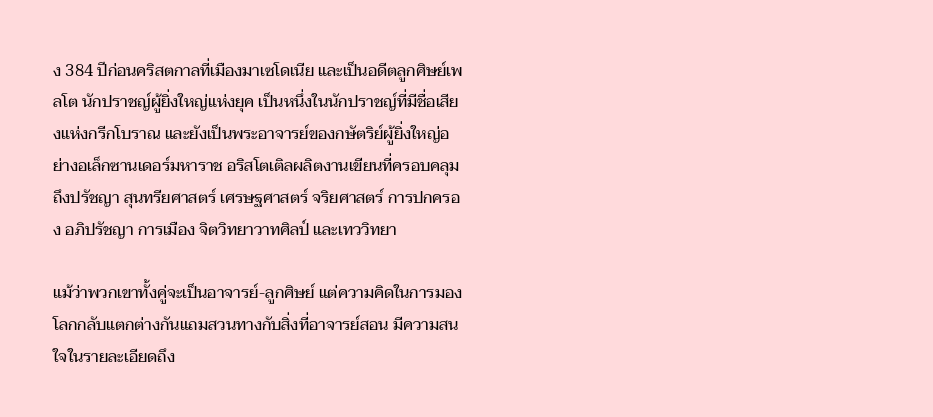ง 384 ปีก่อนคริสตกาลที่เมืองมาเซโดเนีย และเป็นอดีตลูกศิษย์เพลโต นักปราชญ์ผู้ยิ่งใหญ่แห่งยุค เป็นหนึ่งในนักปราชญ์ที่มีชื่อเสียงแห่งกรีกโบราณ และยังเป็นพระอาจารย์ของกษัตริย์ผู้ยิ่งใหญ่อย่างอเล็กซานเดอร์มหาราช อริสโตเติลผลิตงานเขียนที่ครอบคลุมถึงปรัชญา สุนทรียศาสตร์ เศรษฐศาสตร์ จริยศาสตร์ การปกครอง อภิปรัชญา การเมือง จิตวิทยาวาทศิลป์ และเทววิทยา

แม้ว่าพวกเขาทั้งคู่จะเป็นอาจารย์-ลูกศิษย์ แต่ความคิดในการมองโลกกลับแตกต่างกันแถมสวนทางกับสิ่งที่อาจารย์สอน มีความสนใจในรายละเอียดถึง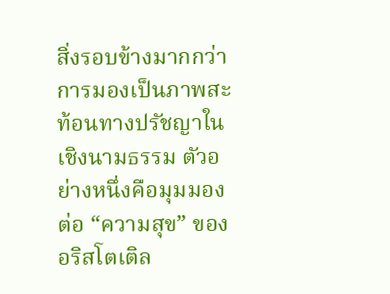สิ่งรอบข้างมากกว่าการมองเป็นภาพสะท้อนทางปรัชญาในเชิงนามธรรม ตัวอย่างหนึ่งคือมุมมองต่อ “ความสุข” ของอริสโตเติล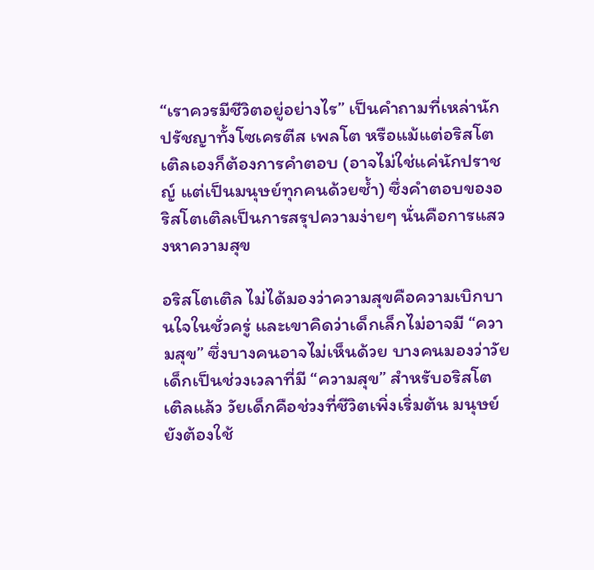“เราควรมีชีวิตอยู่อย่างไร” เป็นคำถามที่เหล่านักปรัชญาทั้งโซเครตีส เพลโต หรือแม้แต่อริสโตเติลเองก็ต้องการคำตอบ (อาจไม่ใช่แค่นักปราชญ์ แต่เป็นมนุษย์ทุกคนด้วยซ้ำ) ซึ่งคำตอบของอริสโตเติลเป็นการสรุปความง่ายๆ นั่นคือการแสวงหาความสุข

อริสโตเติล ไม่ได้มองว่าความสุขคือความเบิกบานใจในชั่วครู่ และเขาคิดว่าเด็กเล็กไม่อาจมี “ความสุข” ซึ่งบางคนอาจไม่เห็นด้วย บางคนมองว่าวัยเด็กเป็นช่วงเวลาที่มี “ความสุข” สำหรับอริสโตเติลแล้ว วัยเด็กคือช่วงที่ชีวิตเพิ่งเริ่มต้น มนุษย์ยังต้องใช้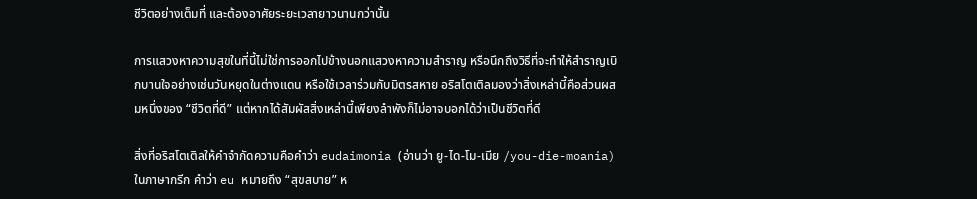ชีวิตอย่างเต็มที่ และต้องอาศัยระยะเวลายาวนานกว่านั้น

การแสวงหาความสุขในที่นี้ไม่ใช่การออกไปข้างนอกแสวงหาความสำราญ หรือนึกถึงวิธีที่จะทำให้สำราญเบิกบานใจอย่างเช่นวันหยุดในต่างแดน หรือใช้เวลาร่วมกับมิตรสหาย อริสโตเติลมองว่าสิ่งเหล่านี้คือส่วนผสมหนึ่งของ “ชีวิตที่ดี” แต่หากได้สัมผัสสิ่งเหล่านี้เพียงลำพังก็ไม่อาจบอกได้ว่าเป็นชีวิตที่ดี

สิ่งที่อริสโตเติลให้คำจำกัดความคือคำว่า eudaimonia (อ่านว่า ยู-ได-โม-เมีย /you-die-moania) ในภาษากรีก คำว่า eu หมายถึง “สุขสบาย” ห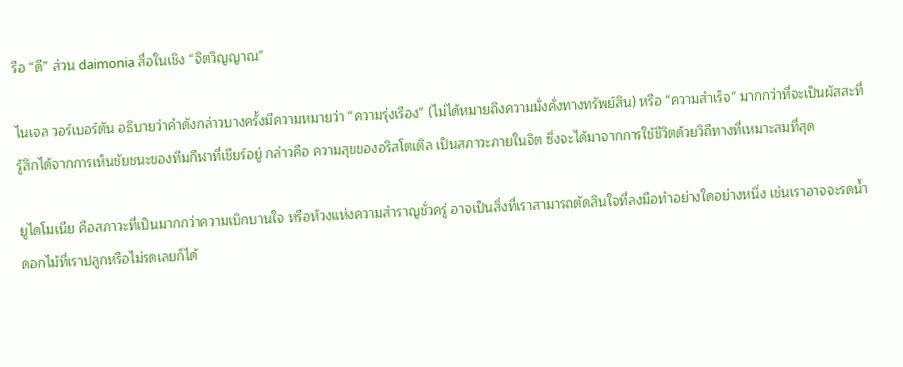รือ “ดี” ส่วน daimonia สื่อในเชิง “จิตวิญญาณ”

ไนเจล วอร์เบอร์ตัน อธิบายว่าคำดังกล่าวบางครั้งมีความหมายว่า “ความรุ่งเรือง” (ไม่ได้หมายถึงความมั่งคั่งทางทรัพย์สิน) หรือ “ความสำเร็จ” มากกว่าที่จะเป็นผัสสะที่รู้สึกได้จากการเห็นชัยชนะของทีมกีฬาที่เชียร์อยู่ กล่าวคือ ความสุขของอริสโตเติล เป็นสภาวะภายในจิต ซึ่งจะได้มาจากการใช้ชีวิตด้วยวิถีทางที่เหมาะสมที่สุด

ยูไดโมเนีย คือสภาวะที่เป็นมากกว่าความเบิกบานใจ หรือห้วงแห่งความสำราญชั่วครู่ อาจเป็นสิ่งที่เราสามารถตัดสินใจที่ลงมือทำอย่างใดอย่างหนึ่ง เช่นเราอาจจะรดน้ำดอกไม้ที่เราปลูกหรือไม่รดเลยก็ได้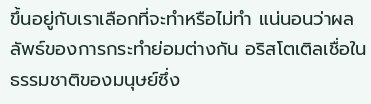ขึ้นอยู่กับเราเลือกที่จะทำหรือไม่ทำ แน่นอนว่าผลลัพธ์ของการกระทำย่อมต่างกัน อริสโตเติลเชื่อในธรรมชาติของมนุษย์ซึ่ง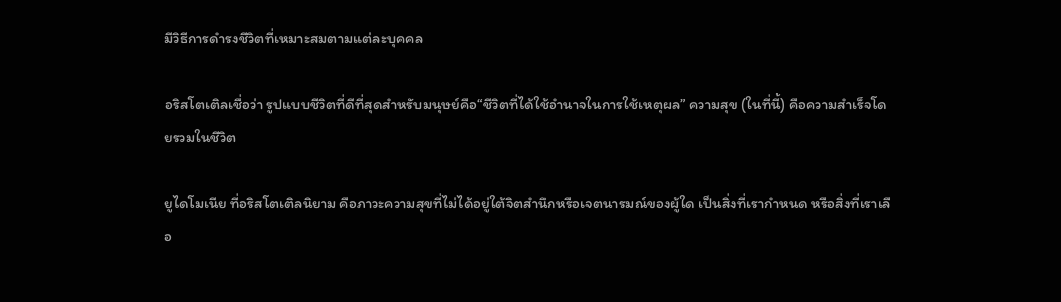มีวิธีการดำรงชีวิตที่เหมาะสมตามแต่ละบุคคล

อริสโตเติลเชื่อว่า รูปแบบชีวิตที่ดีที่สุดสำหรับมนุษย์คือ“ชีวิตที่ได้ใช้อำนาจในการใช้เหตุผล” ความสุข (ในที่นี้) คือความสำเร็จโดยรวมในชีวิต

ยูไดโมเนีย ที่อริสโตเติลนิยาม คือภาวะความสุขที่ไม่ได้อยู่ใต้จิตสำนึกหรือเจตนารมณ์ของผู้ใด เป็นสิ่งที่เรากำหนด หรือสิ่งที่เราเลือ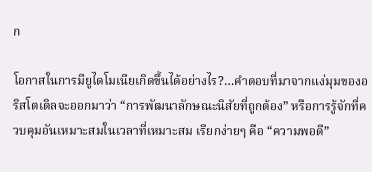ก

โอกาสในการมียูไดโมเนียเกิดขึ้นได้อย่างไร?…คำตอบที่มาจากแง่มุมของอริสโตเติลจะออกมาว่า “การพัฒนาลักษณะนิสัยที่ถูกต้อง” หรือการรู้จักที่ควบคุมอันเหมาะสมในเวลาที่เหมาะสม เรียกง่ายๆ คือ “ความพอดี”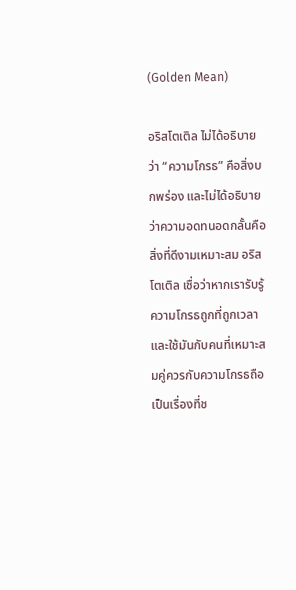(Golden Mean)

อริสโตเติล ไม่ได้อธิบายว่า “ความโกรธ” คือสิ่งบกพร่อง และไม่ได้อธิบายว่าความอดทนอดกลั้นคือสิ่งที่ดีงามเหมาะสม อริสโตเติล เชื่อว่าหากเรารับรู้ความโกรธถูกที่ถูกเวลาและใช้มันกับคนที่เหมาะสมคู่ควรกับความโกรธถือเป็นเรื่องที่ช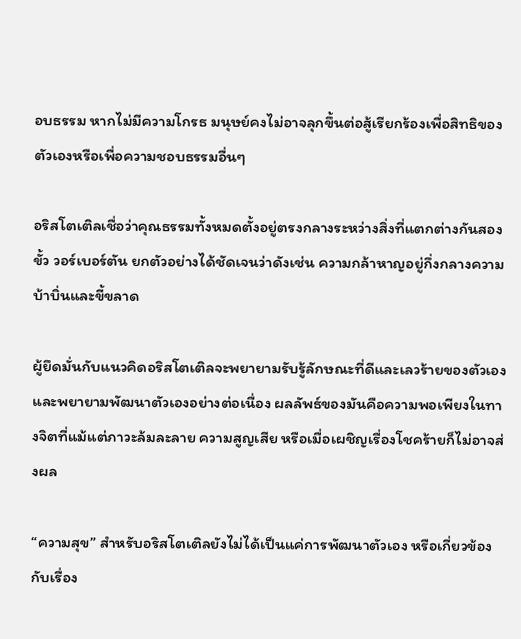อบธรรม หากไม่มีความโกรธ มนุษย์คงไม่อาจลุกขึ้นต่อสู้เรียกร้องเพื่อสิทธิของตัวเองหรือเพื่อความชอบธรรมอื่นๆ

อริสโตเติลเชื่อว่าคุณธรรมทั้งหมดตั้งอยู่ตรงกลางระหว่างสิ่งที่แตกต่างกันสองขั้ว วอร์เบอร์ตัน ยกตัวอย่างได้ชัดเจนว่าดังเช่น ความกล้าหาญอยู่กึ่งกลางความบ้าบิ่นและขี้ขลาด

ผู้ยึดมั่นกับแนวคิดอริสโตเติลจะพยายามรับรู้ลักษณะที่ดีและเลวร้ายของตัวเอง และพยายามพัฒนาตัวเองอย่างต่อเนื่อง ผลลัพธ์ของมันคือความพอเพียงในทางจิตที่แม้แต่ภาวะล้มละลาย ความสูญเสีย หรือเมื่อเผชิญเรื่องโชคร้ายก็ไม่อาจส่งผล

“ความสุข” สำหรับอริสโตเติลยังไม่ได้เป็นแค่การพัฒนาตัวเอง หรือเกี่ยวข้องกับเรื่อง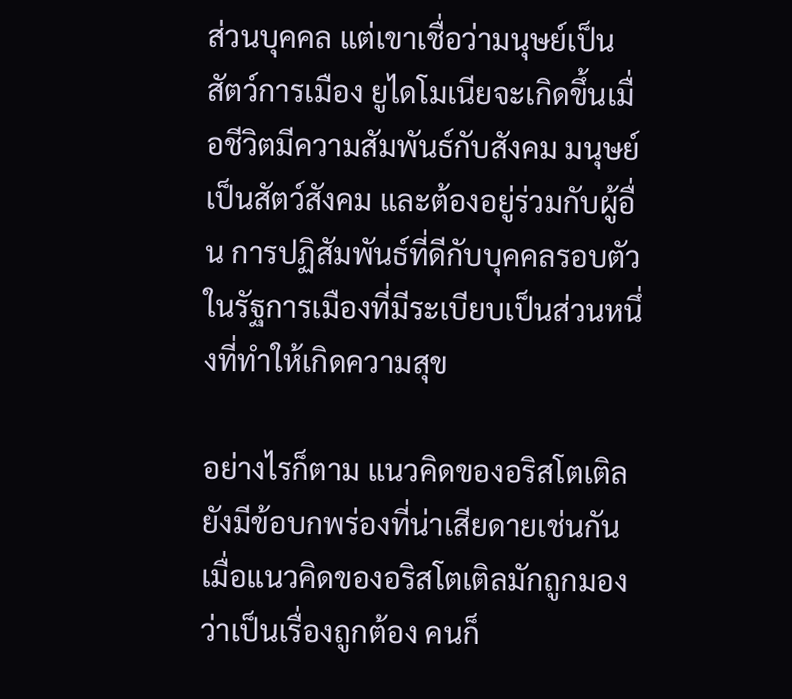ส่วนบุคคล แต่เขาเชื่อว่ามนุษย์เป็นสัตว์การเมือง ยูไดโมเนียจะเกิดขึ้นเมื่อชีวิตมีความสัมพันธ์กับสังคม มนุษย์เป็นสัตว์สังคม และต้องอยู่ร่วมกับผู้อื่น การปฏิสัมพันธ์ที่ดีกับบุคคลรอบตัวในรัฐการเมืองที่มีระเบียบเป็นส่วนหนึ่งที่ทำให้เกิดความสุข

อย่างไรก็ตาม แนวคิดของอริสโตเติลยังมีข้อบกพร่องที่น่าเสียดายเช่นกัน เมื่อแนวคิดของอริสโตเติลมักถูกมองว่าเป็นเรื่องถูกต้อง คนก็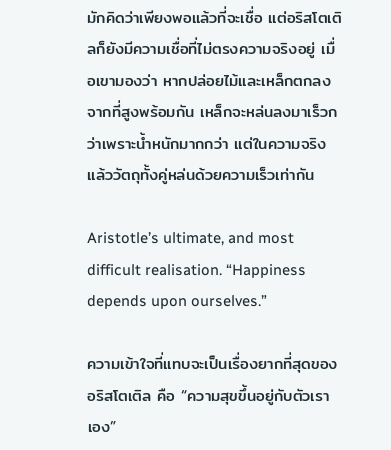มักคิดว่าเพียงพอแล้วที่จะเชื่อ แต่อริสโตเติลก็ยังมีความเชื่อที่ไม่ตรงความจริงอยู่ เมื่อเขามองว่า หากปล่อยไม้และเหล็กตกลงจากที่สูงพร้อมกัน เหล็กจะหล่นลงมาเร็วกว่าเพราะน้ำหนักมากกว่า แต่ในความจริงแล้ววัตถุทั้งคู่หล่นด้วยความเร็วเท่ากัน

Aristotle’s ultimate, and most difficult realisation. “Happiness depends upon ourselves.”

ความเข้าใจที่แทบจะเป็นเรื่องยากที่สุดของอริสโตเติล คือ “ความสุขขึ้นอยู่กับตัวเราเอง”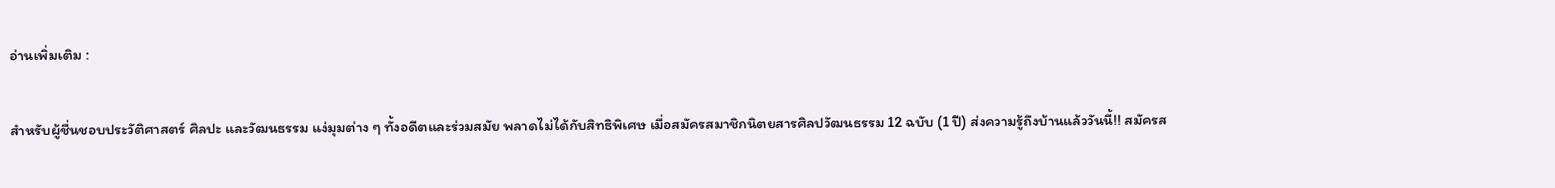อ่านเพิ่มเติม :

สำหรับผู้ชื่นชอบประวัติศาสตร์ ศิลปะ และวัฒนธรรม แง่มุมต่าง ๆ ทั้งอดีตและร่วมสมัย พลาดไม่ได้กับสิทธิพิเศษ เมื่อสมัครสมาชิกนิตยสารศิลปวัฒนธรรม 12 ฉบับ (1 ปี) ส่งความรู้ถึงบ้านแล้ววันนี้!! สมัครส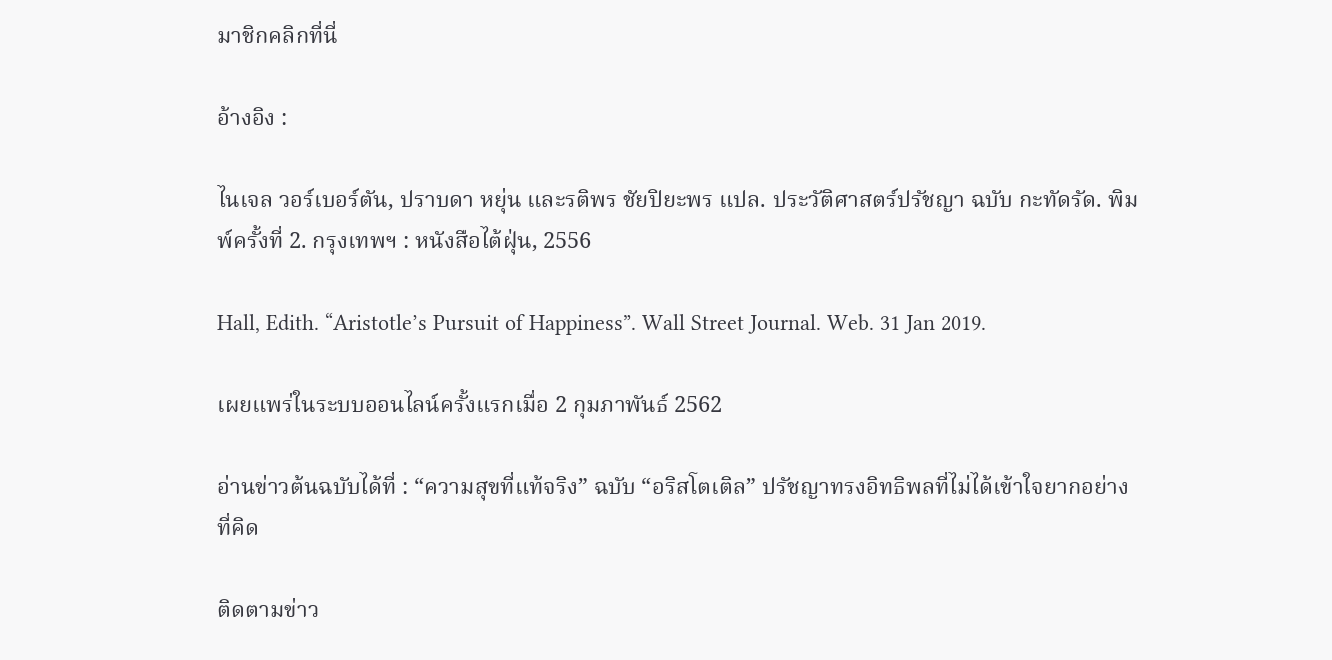มาชิกคลิกที่นี่

อ้างอิง :

ไนเจล วอร์เบอร์ตัน, ปราบดา หยุ่น และรติพร ชัยปิยะพร แปล. ประวัติศาสตร์ปรัชญา ฉบับ กะทัดรัด. พิมพ์ครั้งที่ 2. กรุงเทพฯ : หนังสือไต้ฝุ่น, 2556

Hall, Edith. “Aristotle’s Pursuit of Happiness”. Wall Street Journal. Web. 31 Jan 2019.

เผยแพร่ในระบบออนไลน์ครั้งแรกเมื่อ 2 กุมภาพันธ์ 2562

อ่านข่าวต้นฉบับได้ที่ : “ความสุขที่แท้จริง” ฉบับ “อริสโตเติล” ปรัชญาทรงอิทธิพลที่ไม่ได้เข้าใจยากอย่างที่คิด

ติดตามข่าว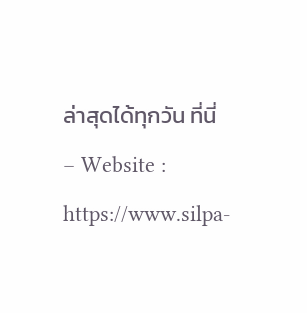ล่าสุดได้ทุกวัน ที่นี่
– Website : https://www.silpa-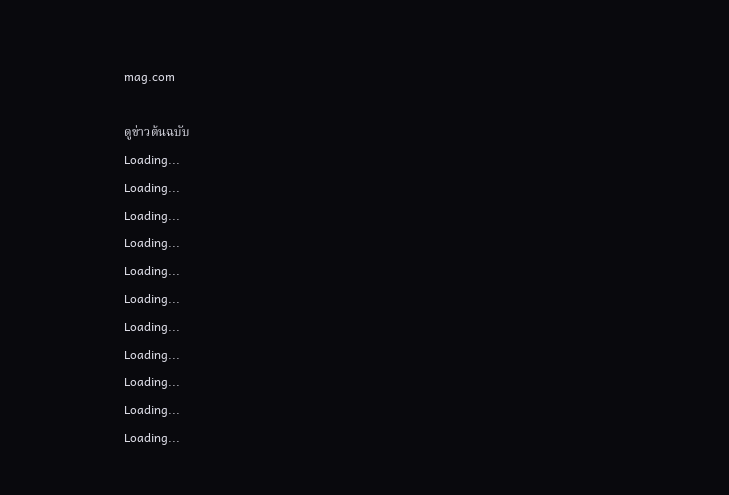mag.com

ดูข่าวต้นฉบับ
Loading...
Loading...
Loading...
Loading...
Loading...
Loading...
Loading...
Loading...
Loading...
Loading...
Loading...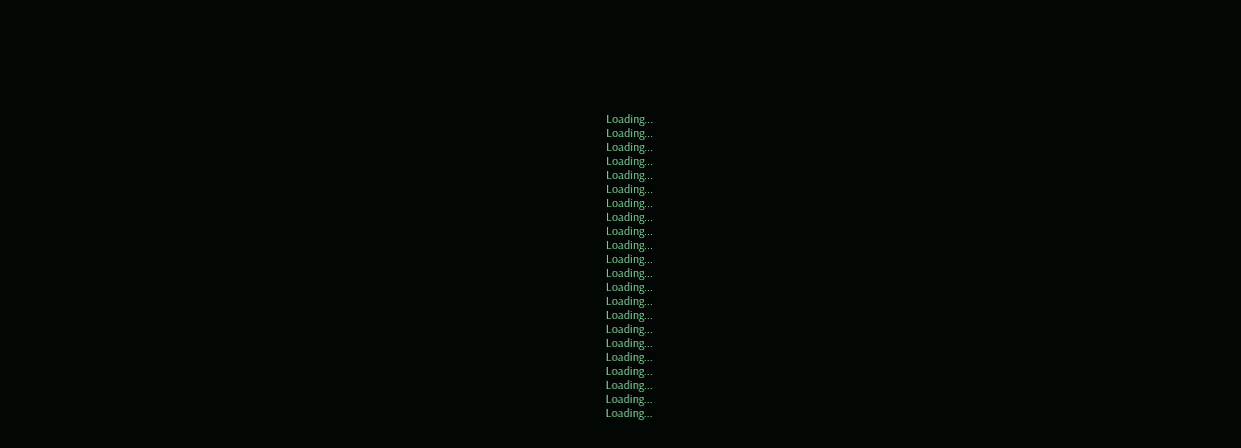Loading...
Loading...
Loading...
Loading...
Loading...
Loading...
Loading...
Loading...
Loading...
Loading...
Loading...
Loading...
Loading...
Loading...
Loading...
Loading...
Loading...
Loading...
Loading...
Loading...
Loading...
Loading...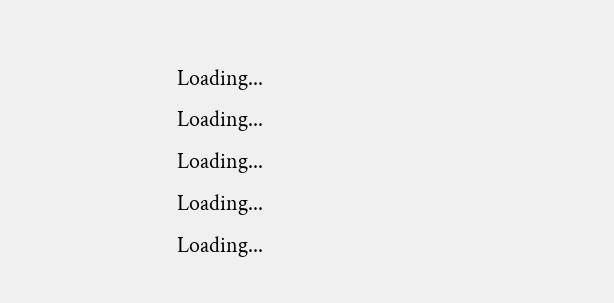Loading...
Loading...
Loading...
Loading...
Loading...